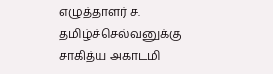எழுத்தாளர் ச. தமிழ்ச்செல்வனுக்கு சாகித்ய அகாடமி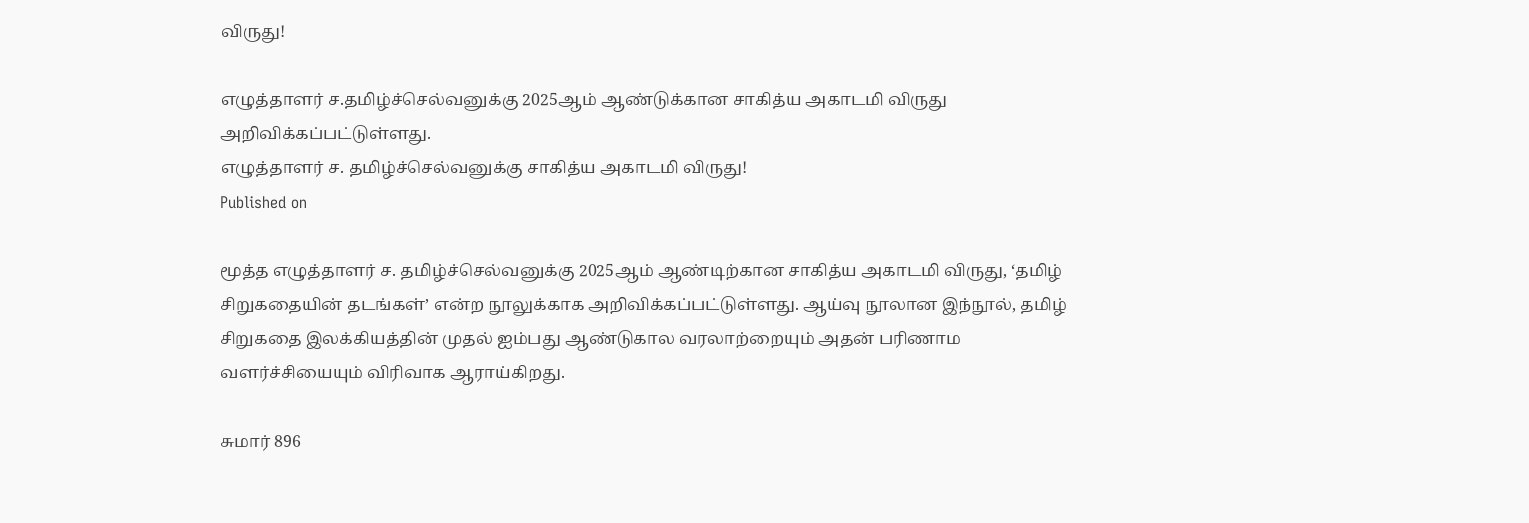விருது!

எழுத்தாளர் ச.தமிழ்ச்செல்வனுக்கு 2025ஆம் ஆண்டுக்கான சாகித்ய அகாடமி விருது அறிவிக்கப்பட்டுள்ளது.
எழுத்தாளர் ச. தமிழ்ச்செல்வனுக்கு சாகித்ய அகாடமி விருது!
Published on

மூத்த எழுத்தாளர் ச. தமிழ்ச்செல்வனுக்கு 2025ஆம் ஆண்டிற்கான சாகித்ய அகாடமி விருது, ‘தமிழ் சிறுகதையின் தடங்கள்’ என்ற நூலுக்காக அறிவிக்கப்பட்டுள்ளது. ஆய்வு நூலான இந்நூல், தமிழ் சிறுகதை இலக்கியத்தின் முதல் ஐம்பது ஆண்டுகால வரலாற்றையும் அதன் பரிணாம வளர்ச்சியையும் விரிவாக ஆராய்கிறது.

சுமார் 896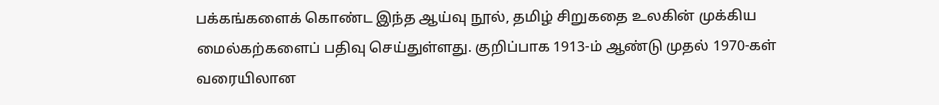பக்கங்களைக் கொண்ட இந்த ஆய்வு நூல், தமிழ் சிறுகதை உலகின் முக்கிய மைல்கற்களைப் பதிவு செய்துள்ளது. குறிப்பாக 1913-ம் ஆண்டு முதல் 1970-கள் வரையிலான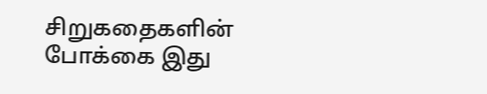சிறுகதைகளின் போக்கை இது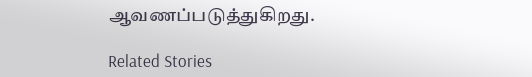ஆவணப்படுத்துகிறது.

Related Stories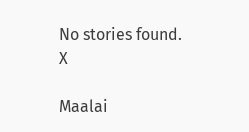No stories found.
X

Maalai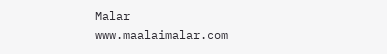Malar
www.maalaimalar.com